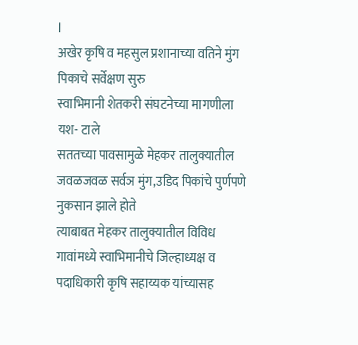l
अखेर कृषि व महसुल प्रशानाच्या वतिने मुंग पिकाचे सर्वेक्षण सुरु
स्वाभिमानी शेतकरी संघटनेच्या मागणीला यश- टाले
सततच्या पावसामुळे मेहकर तालुक्यातील जवळजवळ सर्वञ मुंग,उडिद पिकांचे पुर्णपणे नुकसान झाले होते
त्याबाबत मेहकर तालुक्यातील विविध गावांमध्ये स्वाभिमानीचे जिल्हाध्यक्ष व पदाधिकारी कृषि सहाय्यक यांच्यासह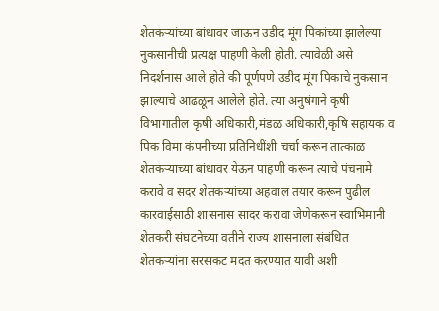शेतकऱ्यांच्या बांधावर जाऊन उडीद मूंग पिकांच्या झालेल्या नुकसानीची प्रत्यक्ष पाहणी केली होती. त्यावेळी असे निदर्शनास आले होते की पूर्णपणे उडीद मूंग पिकाचे नुकसान झाल्याचे आढळून आलेले होते. त्या अनुषंगाने कृषी विभागातील कृषी अधिकारी,मंडळ अधिकारी,कृषि सहायक व पिक विमा कंपनीच्या प्रतिनिधींशी चर्चा करून तात्काळ शेतकऱ्याच्या बांधावर येऊन पाहणी करून त्याचे पंचनामे करावे व सदर शेतकऱ्यांच्या अहवाल तयार करून पुढील कारवाईसाठी शासनास सादर करावा जेणेकरून स्वाभिमानी शेतकरी संघटनेच्या वतीने राज्य शासनाला संबंधित शेतकऱ्यांना सरसकट मदत करण्यात यावी अशी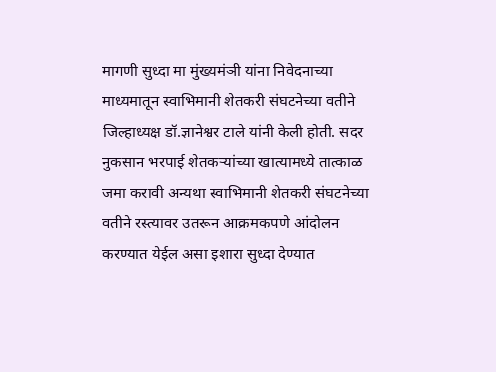मागणी सुध्दा मा मुंख्यमंञी यांना निवेदनाच्या माध्यमातून स्वाभिमानी शेतकरी संघटनेच्या वतीने जिल्हाध्यक्ष डॉ.ज्ञानेश्वर टाले यांनी केली होती. सदर नुकसान भरपाई शेतकऱ्यांच्या खात्यामध्ये तात्काळ जमा करावी अन्यथा स्वाभिमानी शेतकरी संघटनेच्या वतीने रस्त्यावर उतरून आक्रमकपणे आंदोलन करण्यात येईल असा इशारा सुध्दा देण्यात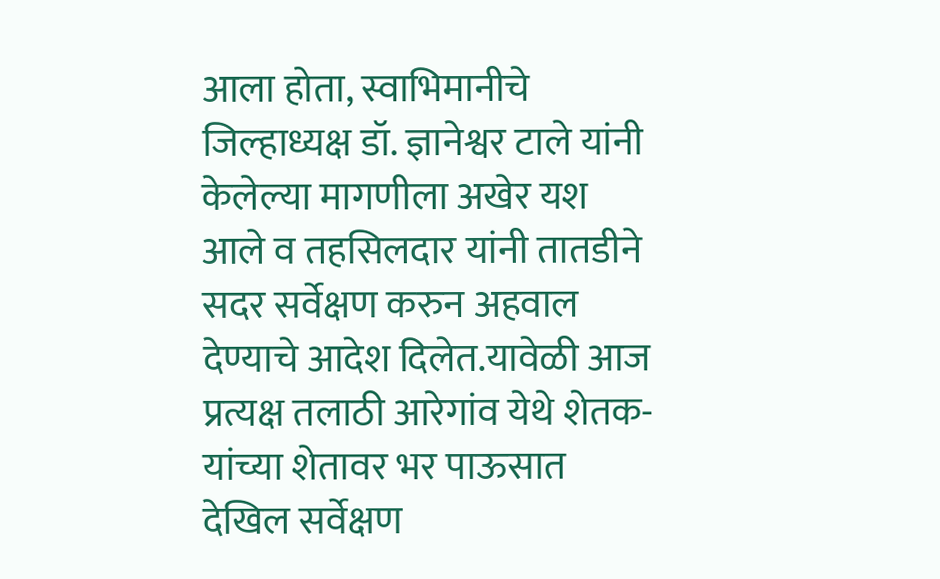आला होता, स्वाभिमानीचे जिल्हाध्यक्ष डॉ. ज्ञानेश्वर टाले यांनी केलेल्या मागणीला अखेर यश आले व तहसिलदार यांनी तातडीने सदर सर्वेक्षण करुन अहवाल देण्याचे आदेश दिलेत.यावेळी आज प्रत्यक्ष तलाठी आरेगांव येथे शेतक-यांच्या शेतावर भर पाऊसात देखिल सर्वेक्षण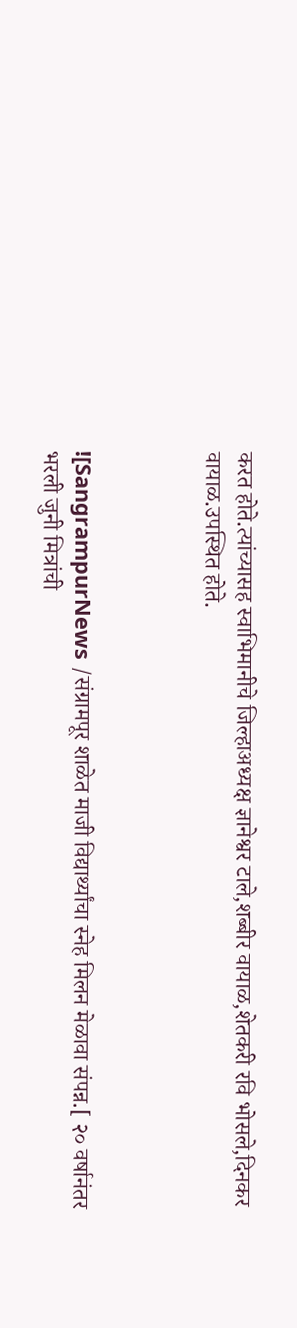करत होते.त्यांच्यासह स्वाभिमानीचे जिल्हाअध्यक्ष ज्ञानेश्वर टाले,शब्बीर वायाळ,शेतकरी रवि भोसले,दिनकर वायाळ.उपस्थित होते.



![SangrampurNews /संग्रामपूर शाळेत माजी विद्यार्थ्यांचा स्नेह मिलन मेळावा संपन्न.[ २० वर्षानंतर भरली जुनी मित्रांची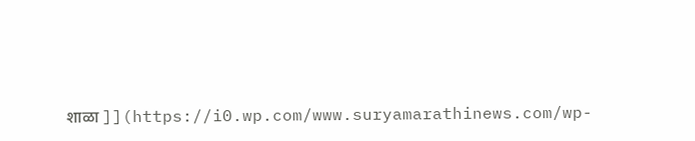शाळा ]](https://i0.wp.com/www.suryamarathinews.com/wp-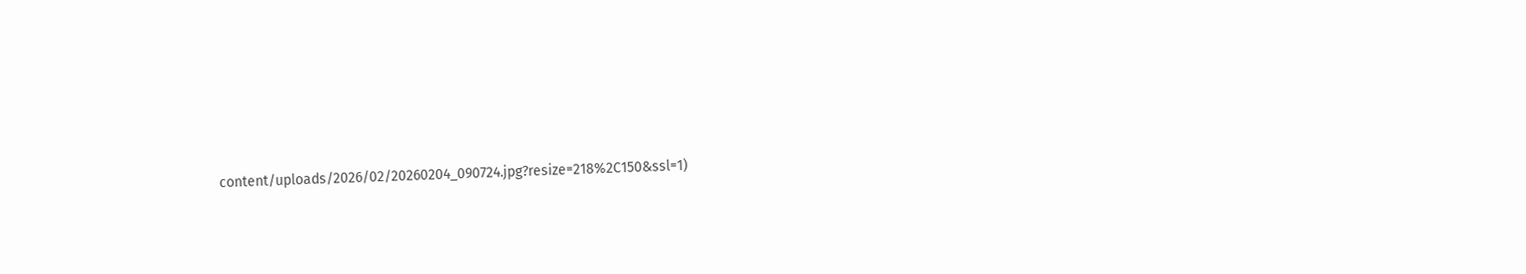content/uploads/2026/02/20260204_090724.jpg?resize=218%2C150&ssl=1)